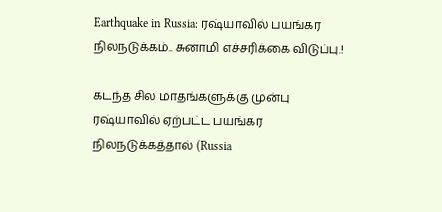Earthquake in Russia: ரஷ்யாவில் பயங்கர நிலநடுக்கம்.. சுனாமி எச்சரிக்கை விடுப்பு.!

கடந்த சில மாதங்களுக்கு முன்பு ரஷ்யாவில் ஏற்பட்ட பயங்கர நிலநடுக்கத்தால் (Russia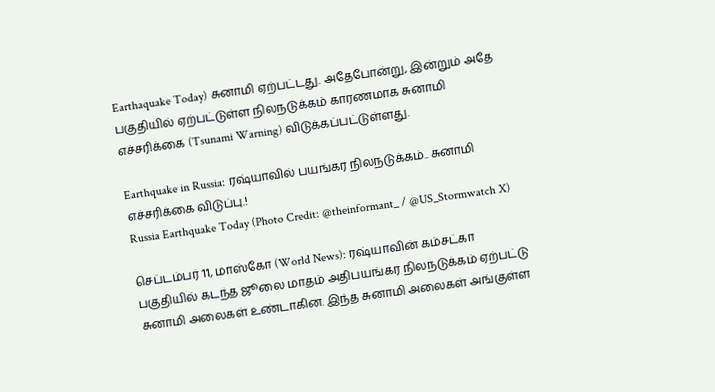Earthaquake Today) சுனாமி ஏற்பட்டது. அதேபோன்று, இன்றும் அதே பகுதியில் ஏற்பட்டுள்ள நிலநடுக்கம் காரணமாக சுனாமி எச்சரிக்கை (Tsunami Warning) விடுக்கப்பட்டுள்ளது.

Earthquake in Russia: ரஷ்யாவில் பயங்கர நிலநடுக்கம்.. சுனாமி எச்சரிக்கை விடுப்பு.!
Russia Earthquake Today (Photo Credit: @theinformant_ / @US_Stormwatch X)

செப்டம்பர் 11, மாஸ்கோ (World News): ரஷ்யாவின் கம்சட்கா பகுதியில் கடந்த ஜூலை மாதம் அதிபயங்கர நிலநடுக்கம் ஏற்பட்டு சுனாமி அலைகள் உண்டாகின. இந்த சுனாமி அலைகள் அங்குள்ள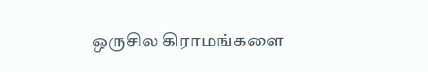ஒருசில கிராமங்களை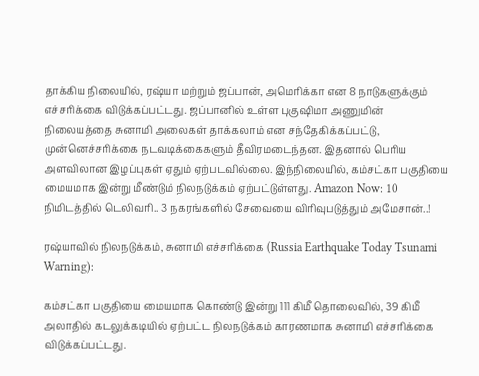தாக்கிய நிலையில், ரஷ்யா மற்றும் ஜப்பான், அமெரிக்கா என 8 நாடுகளுக்கும் எச்சரிக்கை விடுக்கப்பட்டது. ஜப்பானில் உள்ள புகுஷிமா அணுமின் நிலையத்தை சுனாமி அலைகள் தாக்கலாம் என சந்தேகிக்கப்பட்டு, முன்னெச்சரிக்கை நடவடிக்கைகளும் தீவிரமடைந்தன. இதனால் பெரிய அளவிலான இழப்புகள் ஏதும் ஏற்படவில்லை. இந்நிலையில், கம்சட்கா பகுதியை மையமாக இன்று மீண்டும் நிலநடுக்கம் ஏற்பட்டுள்ளது. Amazon Now: 10 நிமிடத்தில் டெலிவரி.. 3 நகரங்களில் சேவையை விரிவுபடுத்தும் அமேசான்..!

ரஷ்யாவில் நிலநடுக்கம், சுனாமி எச்சரிக்கை (Russia Earthquake Today Tsunami Warning):

கம்சட்கா பகுதியை மையமாக கொண்டு இன்று 111 கிமீ தொலைவில், 39 கிமீ அலாதில் கடலுக்கடியில் ஏற்பட்ட நிலநடுக்கம் காரணமாக சுனாமி எச்சரிக்கை விடுக்கப்பட்டது.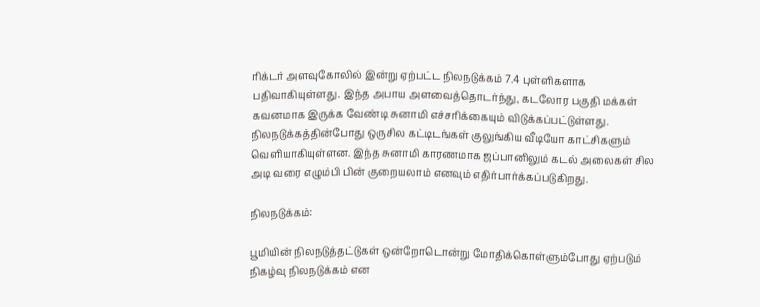ரிக்டர் அளவுகோலில் இன்று ஏற்பட்ட நிலநடுக்கம் 7.4 புள்ளிகளாக பதிவாகியுள்ளது. இந்த அபாய அளவைத்தொடர்ந்து, கடலோர பகுதி மக்கள் கவனமாக இருக்க வேண்டி சுனாமி எச்சரிக்கையும் விடுக்கப்பட்டுள்ளது. நிலநடுக்கத்தின்போது ஒருசில கட்டிடங்கள் குலுங்கிய வீடியோ காட்சிகளும் வெளியாகியுள்ளன. இந்த சுனாமி காரணமாக ஜப்பானிலும் கடல் அலைகள் சில அடி வரை எழும்பி பின் குறையலாம் எனவும் எதிர்பார்க்கப்படுகிறது.

நிலநடுக்கம்:

பூமியின் நிலநடுத்தட்டுகள் ஒன்றோடொன்று மோதிக்கொள்ளும்போது ஏற்படும் நிகழ்வு நிலநடுக்கம் என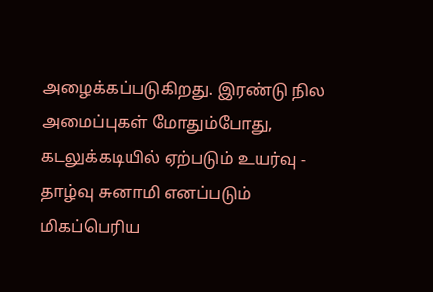அழைக்கப்படுகிறது. இரண்டு நில அமைப்புகள் மோதும்போது, கடலுக்கடியில் ஏற்படும் உயர்வு - தாழ்வு சுனாமி எனப்படும் மிகப்பெரிய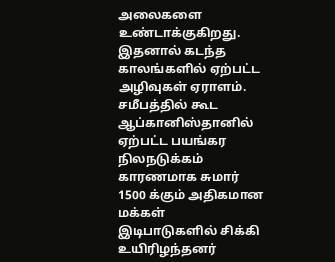அலைகளை உண்டாக்குகிறது. இதனால் கடந்த காலங்களில் ஏற்பட்ட அழிவுகள் ஏராளம். சமீபத்தில் கூட ஆப்கானிஸ்தானில் ஏற்பட்ட பயங்கர நிலநடுக்கம் காரணமாக சுமார் 1500 க்கும் அதிகமான மக்கள் இடிபாடுகளில் சிக்கி உயிரிழந்தனர்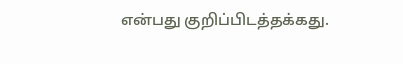என்பது குறிப்பிடத்தக்கது.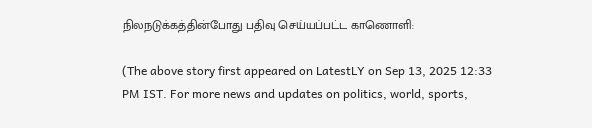நிலநடுக்கத்தின்போது பதிவு செய்யப்பட்ட காணொளி:

(The above story first appeared on LatestLY on Sep 13, 2025 12:33 PM IST. For more news and updates on politics, world, sports,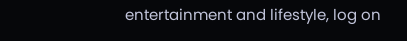entertainment and lifestyle, log on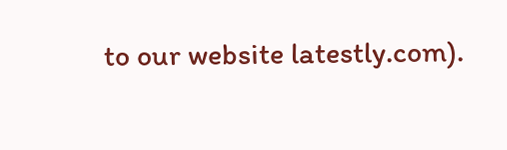to our website latestly.com).